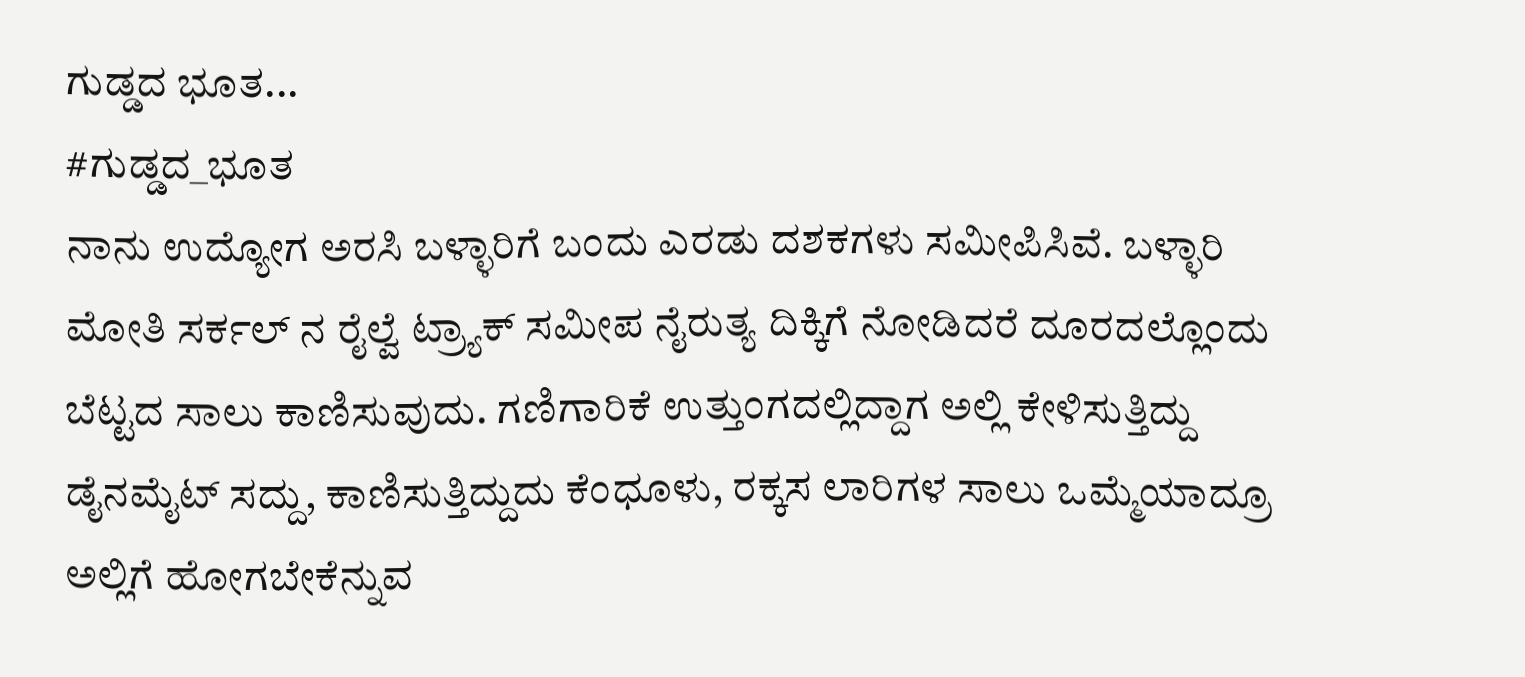ಗುಡ್ಡದ ಭೂತ...
#ಗುಡ್ಡದ_ಭೂತ
ನಾನು ಉದ್ಯೋಗ ಅರಸಿ ಬಳ್ಳಾರಿಗೆ ಬಂದು ಎರಡು ದಶಕಗಳು ಸಮೀಪಿಸಿವೆ. ಬಳ್ಳಾರಿ ಮೋತಿ ಸರ್ಕಲ್ ನ ರೈಲ್ವೆ ಟ್ರ್ಯಾಕ್ ಸಮೀಪ ನೈರುತ್ಯ ದಿಕ್ಕಿಗೆ ನೋಡಿದರೆ ದೂರದಲ್ಲೊಂದು ಬೆಟ್ಟದ ಸಾಲು ಕಾಣಿಸುವುದು. ಗಣಿಗಾರಿಕೆ ಉತ್ತುಂಗದಲ್ಲಿದ್ದಾಗ ಅಲ್ಲಿ ಕೇಳಿಸುತ್ತಿದ್ದು ಡೈನಮೈಟ್ ಸದ್ದು, ಕಾಣಿಸುತ್ತಿದ್ದುದು ಕೆಂಧೂಳು, ರಕ್ಕಸ ಲಾರಿಗಳ ಸಾಲು ಒಮ್ಮೆಯಾದ್ರೂ ಅಲ್ಲಿಗೆ ಹೋಗಬೇಕೆನ್ನುವ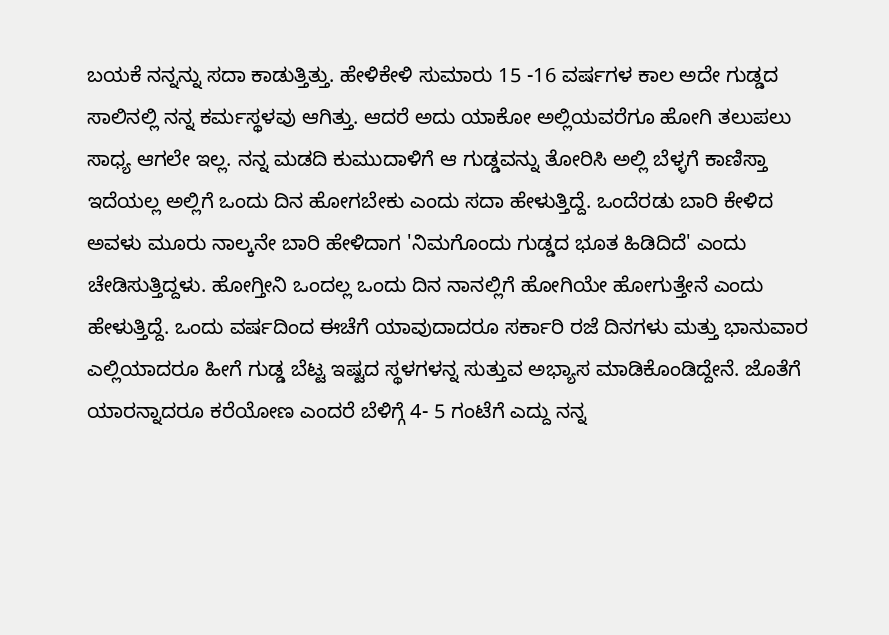ಬಯಕೆ ನನ್ನನ್ನು ಸದಾ ಕಾಡುತ್ತಿತ್ತು. ಹೇಳಿಕೇಳಿ ಸುಮಾರು 15 -16 ವರ್ಷಗಳ ಕಾಲ ಅದೇ ಗುಡ್ಡದ ಸಾಲಿನಲ್ಲಿ ನನ್ನ ಕರ್ಮಸ್ಥಳವು ಆಗಿತ್ತು. ಆದರೆ ಅದು ಯಾಕೋ ಅಲ್ಲಿಯವರೆಗೂ ಹೋಗಿ ತಲುಪಲು ಸಾಧ್ಯ ಆಗಲೇ ಇಲ್ಲ. ನನ್ನ ಮಡದಿ ಕುಮುದಾಳಿಗೆ ಆ ಗುಡ್ಡವನ್ನು ತೋರಿಸಿ ಅಲ್ಲಿ ಬೆಳ್ಳಗೆ ಕಾಣಿಸ್ತಾ ಇದೆಯಲ್ಲ ಅಲ್ಲಿಗೆ ಒಂದು ದಿನ ಹೋಗಬೇಕು ಎಂದು ಸದಾ ಹೇಳುತ್ತಿದ್ದೆ. ಒಂದೆರಡು ಬಾರಿ ಕೇಳಿದ ಅವಳು ಮೂರು ನಾಲ್ಕನೇ ಬಾರಿ ಹೇಳಿದಾಗ 'ನಿಮಗೊಂದು ಗುಡ್ಡದ ಭೂತ ಹಿಡಿದಿದೆ' ಎಂದು ಚೇಡಿಸುತ್ತಿದ್ದಳು. ಹೋಗ್ತೀನಿ ಒಂದಲ್ಲ ಒಂದು ದಿನ ನಾನಲ್ಲಿಗೆ ಹೋಗಿಯೇ ಹೋಗುತ್ತೇನೆ ಎಂದು ಹೇಳುತ್ತಿದ್ದೆ. ಒಂದು ವರ್ಷದಿಂದ ಈಚೆಗೆ ಯಾವುದಾದರೂ ಸರ್ಕಾರಿ ರಜೆ ದಿನಗಳು ಮತ್ತು ಭಾನುವಾರ ಎಲ್ಲಿಯಾದರೂ ಹೀಗೆ ಗುಡ್ಡ ಬೆಟ್ಟ ಇಷ್ಟದ ಸ್ಥಳಗಳನ್ನ ಸುತ್ತುವ ಅಭ್ಯಾಸ ಮಾಡಿಕೊಂಡಿದ್ದೇನೆ. ಜೊತೆಗೆ ಯಾರನ್ನಾದರೂ ಕರೆಯೋಣ ಎಂದರೆ ಬೆಳಿಗ್ಗೆ 4- 5 ಗಂಟೆಗೆ ಎದ್ದು ನನ್ನ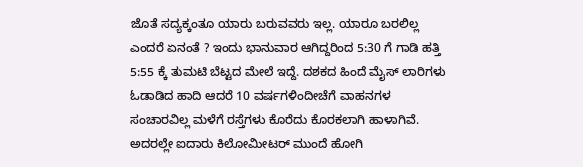ಜೊತೆ ಸದ್ಯಕ್ಕಂತೂ ಯಾರು ಬರುವವರು ಇಲ್ಲ. ಯಾರೂ ಬರಲಿಲ್ಲ ಎಂದರೆ ಏನಂತೆ ? ಇಂದು ಭಾನುವಾರ ಆಗಿದ್ದರಿಂದ 5:30 ಗೆ ಗಾಡಿ ಹತ್ತಿ 5:55 ಕ್ಕೆ ತುಮಟಿ ಬೆಟ್ಟದ ಮೇಲೆ ಇದ್ದೆ. ದಶಕದ ಹಿಂದೆ ಮೈಸ್ ಲಾರಿಗಳು ಓಡಾಡಿದ ಹಾದಿ ಆದರೆ 10 ವರ್ಷಗಳಿಂದೀಚೆಗೆ ವಾಹನಗಳ ಸಂಚಾರವಿಲ್ಲ ಮಳೆಗೆ ರಸ್ತೆಗಳು ಕೊರೆದು ಕೊರಕಲಾಗಿ ಹಾಳಾಗಿವೆ. ಅದರಲ್ಲೇ ಐದಾರು ಕಿಲೋಮೀಟರ್ ಮುಂದೆ ಹೋಗಿ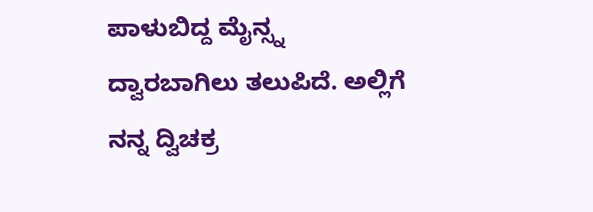ಪಾಳುಬಿದ್ದ ಮೈನ್ಸ್ನ ದ್ವಾರಬಾಗಿಲು ತಲುಪಿದೆ. ಅಲ್ಲಿಗೆ ನನ್ನ ದ್ವಿಚಕ್ರ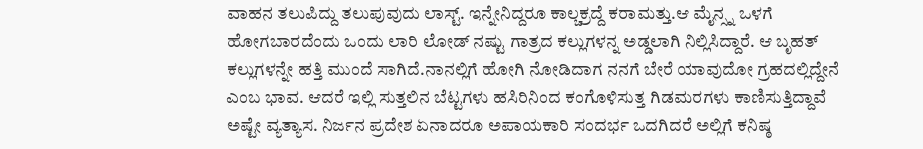ವಾಹನ ತಲುಪಿದ್ದು ತಲುಪುವುದು ಲಾಸ್ಟ್. ಇನ್ನೇನಿದ್ದರೂ ಕಾಲ್ಚಕ್ರದ್ದೆ ಕರಾಮತ್ತು.ಆ ಮೈನ್ಸ್ನ ಒಳಗೆ ಹೋಗಬಾರದೆಂದು ಒಂದು ಲಾರಿ ಲೋಡ್ ನಷ್ಟು ಗಾತ್ರದ ಕಲ್ಲುಗಳನ್ನ ಅಡ್ಡಲಾಗಿ ನಿಲ್ಲಿಸಿದ್ದಾರೆ. ಆ ಬೃಹತ್ ಕಲ್ಲುಗಳನ್ನೇ ಹತ್ತಿ ಮುಂದೆ ಸಾಗಿದೆ.ನಾನಲ್ಲಿಗೆ ಹೋಗಿ ನೋಡಿದಾಗ ನನಗೆ ಬೇರೆ ಯಾವುದೋ ಗ್ರಹದಲ್ಲಿದ್ದೇನೆ ಎಂಬ ಭಾವ. ಆದರೆ ಇಲ್ಲಿ ಸುತ್ತಲಿನ ಬೆಟ್ಟಗಳು ಹಸಿರಿನಿಂದ ಕಂಗೊಳಿಸುತ್ತ ಗಿಡಮರಗಳು ಕಾಣಿಸುತ್ತಿದ್ದಾವೆ ಅಷ್ಟೇ ವ್ಯತ್ಯಾಸ. ನಿರ್ಜನ ಪ್ರದೇಶ ಏನಾದರೂ ಅಪಾಯಕಾರಿ ಸಂದರ್ಭ ಒದಗಿದರೆ ಅಲ್ಲಿಗೆ ಕನಿಷ್ಠ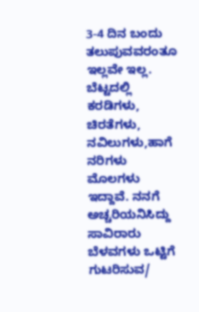3-4 ದಿನ ಬಂದು ತಲುಪುವವರಂತೂ ಇಲ್ಲವೇ ಇಲ್ಲ. ಬೆಟ್ಟದಲ್ಲಿ ಕರಡಿಗಳು, ಚಿರತೆಗಳು, ನವಿಲುಗಳು,ಹಾಗೆ ನರಿಗಳು ಮೊಲಗಳು ಇದ್ದಾವೆ. ನನಗೆ ಅಚ್ಚರಿಯನಿಸಿದ್ದು ಸಾವಿರಾರು ಬೆಳವಗಳು ಒಟ್ಟಿಗೆ ಗುಟರಿಸುವ/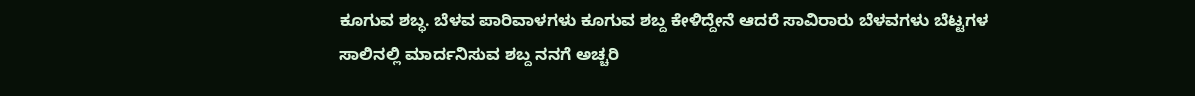ಕೂಗುವ ಶಬ್ಧ. ಬೆಳವ ಪಾರಿವಾಳಗಳು ಕೂಗುವ ಶಬ್ದ ಕೇಳಿದ್ದೇನೆ ಆದರೆ ಸಾವಿರಾರು ಬೆಳವಗಳು ಬೆಟ್ಟಗಳ ಸಾಲಿನಲ್ಲಿ ಮಾರ್ದನಿಸುವ ಶಬ್ದ ನನಗೆ ಅಚ್ಚರಿ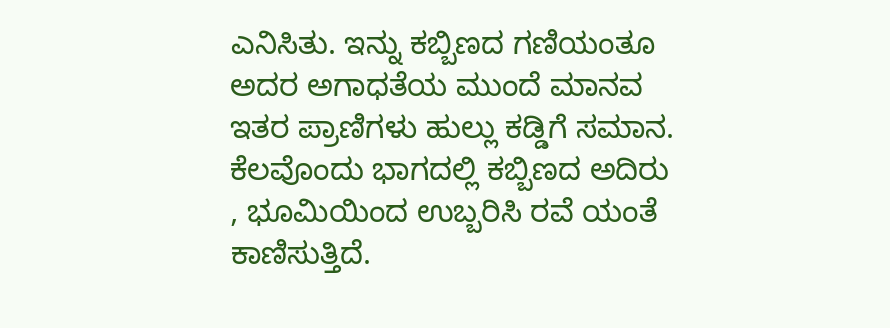ಎನಿಸಿತು. ಇನ್ನು ಕಬ್ಬಿಣದ ಗಣಿಯಂತೂ ಅದರ ಅಗಾಧತೆಯ ಮುಂದೆ ಮಾನವ ಇತರ ಪ್ರಾಣಿಗಳು ಹುಲ್ಲು ಕಡ್ಡಿಗೆ ಸಮಾನ. ಕೆಲವೊಂದು ಭಾಗದಲ್ಲಿ ಕಬ್ಬಿಣದ ಅದಿರು , ಭೂಮಿಯಿಂದ ಉಬ್ಬರಿಸಿ ರವೆ ಯಂತೆ ಕಾಣಿಸುತ್ತಿದೆ.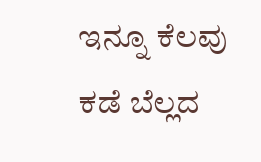ಇನ್ನೂ ಕೆಲವು ಕಡೆ ಬೆಲ್ಲದ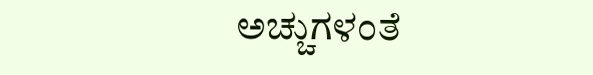ಅಚ್ಚುಗಳಂತೆ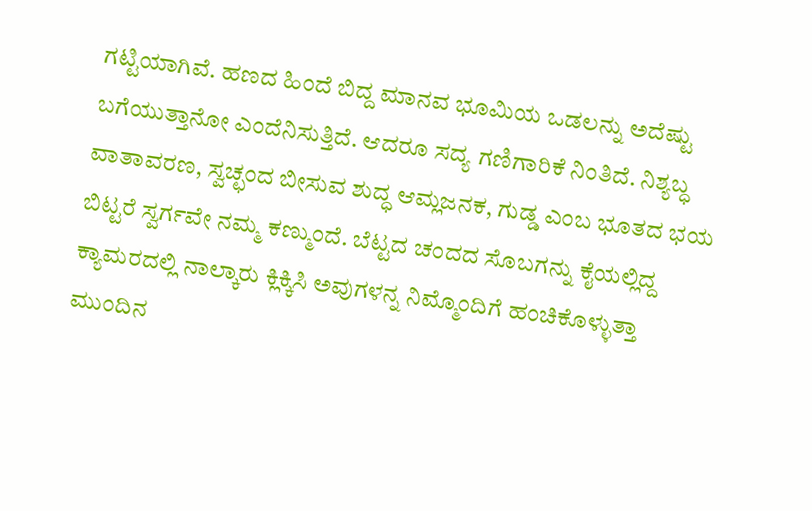ಗಟ್ಟಿಯಾಗಿವೆ. ಹಣದ ಹಿಂದೆ ಬಿದ್ದ ಮಾನವ ಭೂಮಿಯ ಒಡಲನ್ನು ಅದೆಷ್ಟು ಬಗೆಯುತ್ತಾನೋ ಎಂದೆನಿಸುತ್ತಿದೆ. ಆದರೂ ಸದ್ಯ ಗಣಿಗಾರಿಕೆ ನಿಂತಿದೆ. ನಿಶ್ಯಬ್ಧ ವಾತಾವರಣ, ಸ್ವಚ್ಛಂದ ಬೀಸುವ ಶುದ್ಧ ಆಮ್ಲಜನಕ, ಗುಡ್ಡ ಎಂಬ ಭೂತದ ಭಯ ಬಿಟ್ಟರೆ ಸ್ವರ್ಗವೇ ನಮ್ಮ ಕಣ್ಮುಂದೆ. ಬೆಟ್ಟದ ಚಂದದ ಸೊಬಗನ್ನು ಕೈಯಲ್ಲಿದ್ದ ಕ್ಯಾಮರದಲ್ಲಿ ನಾಲ್ಕಾರು ಕ್ಲಿಕ್ಕಿಸಿ ಅವುಗಳನ್ನ ನಿಮ್ಮೊಂದಿಗೆ ಹಂಚಿಕೊಳ್ಳುತ್ತಾ ಮುಂದಿನ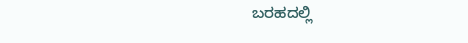ಬರಹದಲ್ಲಿ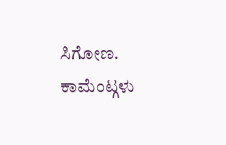ಸಿಗೋಣ.
ಕಾಮೆಂಟ್ಗಳು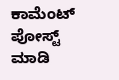ಕಾಮೆಂಟ್ ಪೋಸ್ಟ್ ಮಾಡಿ